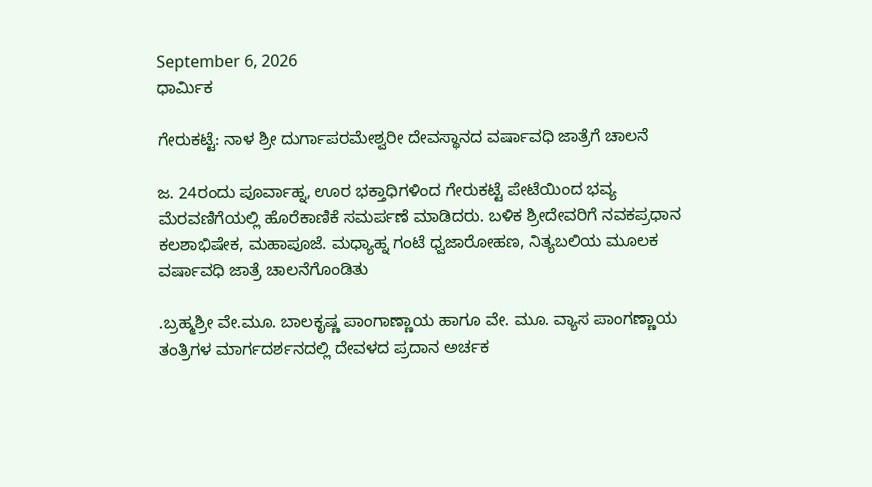September 6, 2026
ಧಾರ್ಮಿಕ

ಗೇರುಕಟ್ಟೆ: ನಾಳ ಶ್ರೀ ದುರ್ಗಾಪರಮೇಶ್ವರೀ ದೇವಸ್ಥಾನದ ವರ್ಷಾವಧಿ ಜಾತ್ರೆಗೆ ಚಾಲನೆ

ಜ. 24ರಂದು ಪೂರ್ವಾಹ್ನ, ಊರ ಭಕ್ತಾಧಿಗಳಿಂದ ಗೇರುಕಟ್ಟೆ ಪೇಟೆಯಿಂದ ಭವ್ಯ ಮೆರವಣಿಗೆಯಲ್ಲಿ ಹೊರೆಕಾಣಿಕೆ ಸಮರ್ಪಣೆ ಮಾಡಿದರು. ಬಳಿಕ ಶ್ರೀದೇವರಿಗೆ ನವಕಪ್ರಧಾನ ಕಲಶಾಭಿಷೇಕ, ಮಹಾಪೂಜೆ. ಮಧ್ಯಾಹ್ನ ಗಂಟೆ ಧ್ವಜಾರೋಹಣ, ನಿತ್ಯಬಲಿಯ ಮೂಲಕ ವರ್ಷಾವಧಿ ಜಾತ್ರೆ ಚಾಲನೆಗೊಂಡಿತು

.ಬ್ರಹ್ಮಶ್ರೀ ವೇ.ಮೂ. ಬಾಲಕೃಷ್ಣ ಪಾಂಗಾಣ್ಣಾಯ ಹಾಗೂ ವೇ. ಮೂ. ವ್ಯಾಸ ಪಾಂಗಣ್ಣಾಯ ತಂತ್ರಿಗಳ ಮಾರ್ಗದರ್ಶನದಲ್ಲಿ ದೇವಳದ ಪ್ರದಾನ ಅರ್ಚಕ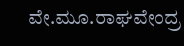ವೇ.ಮೂ.ರಾಘವೇಂದ್ರ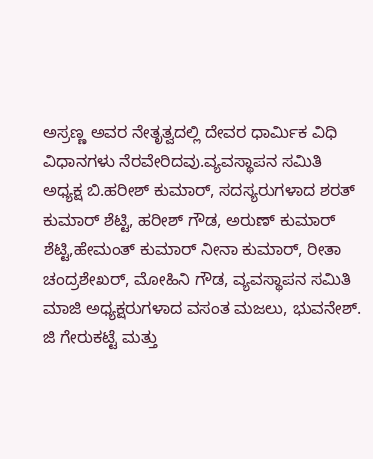ಅಸ್ರಣ್ಣ ಅವರ ನೇತೃತ್ವದಲ್ಲಿ ದೇವರ ಧಾರ್ಮಿಕ ವಿಧಿ ವಿಧಾನಗಳು ನೆರವೇರಿದವು.ವ್ಯವಸ್ಥಾಪನ ಸಮಿತಿ ಅಧ್ಯಕ್ಷ ಬಿ.ಹರೀಶ್ ಕುಮಾ‌ರ್, ಸದಸ್ಯರುಗಳಾದ ಶರತ್ ಕುಮಾರ್ ಶೆಟ್ಟಿ, ಹರೀಶ್ ಗೌಡ, ಅರುಣ್ ಕುಮಾರ್ ಶೆಟ್ಟಿ,ಹೇಮಂತ್ ಕುಮಾರ್ ನೀನಾ ಕುಮಾರ್, ರೀತಾ ಚಂದ್ರಶೇಖ‌ರ್, ಮೋಹಿನಿ ಗೌಡ, ವ್ಯವಸ್ಥಾಪನ ಸಮಿತಿ ಮಾಜಿ ಅಧ್ಯಕ್ಷರುಗಳಾದ ವಸಂತ ಮಜಲು, ಭುವನೇಶ್. ಜಿ ಗೇರುಕಟ್ಟೆ ಮತ್ತು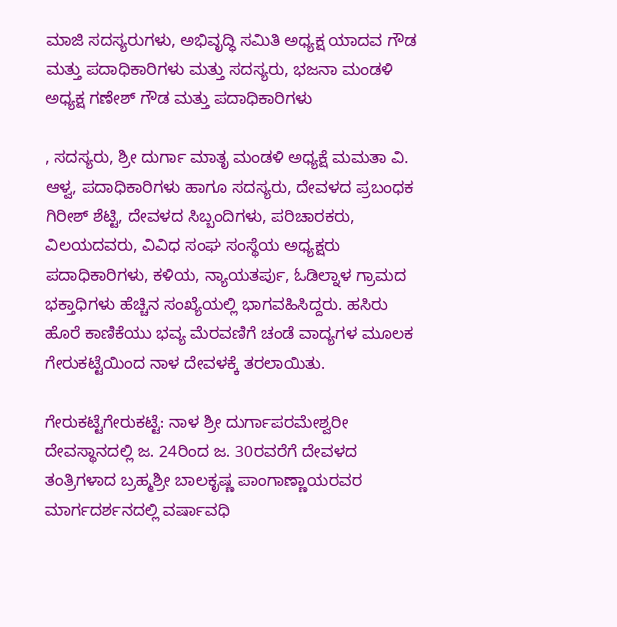ಮಾಜಿ ಸದಸ್ಯರುಗಳು, ಅಭಿವೃದ್ಧಿ ಸಮಿತಿ ಅಧ್ಯಕ್ಷ ಯಾದವ ಗೌಡ ಮತ್ತು ಪದಾಧಿಕಾರಿಗಳು ಮತ್ತು ಸದಸ್ಯರು, ಭಜನಾ ಮಂಡಳಿ ಅಧ್ಯಕ್ಷ ಗಣೇಶ್‌ ಗೌಡ ಮತ್ತು ಪದಾಧಿಕಾರಿಗಳು

, ಸದಸ್ಯರು, ಶ್ರೀ ದುರ್ಗಾ ಮಾತೃ ಮಂಡಳಿ ಅಧ್ಯಕ್ಷೆ ಮಮತಾ ವಿ. ಆಳ್ವ, ಪದಾಧಿಕಾರಿಗಳು ಹಾಗೂ ಸದಸ್ಯರು, ದೇವಳದ ಪ್ರಬಂಧಕ ಗಿರೀಶ್ ಶೆಟ್ಟಿ, ದೇವಳದ ಸಿಬ್ಬಂದಿಗಳು, ಪರಿಚಾರಕರು, ವಿಲಯದವರು, ವಿವಿಧ ಸಂಘ ಸಂಸ್ಥೆಯ ಅಧ್ಯಕ್ಷರು ಪದಾಧಿಕಾರಿಗಳು, ಕಳಿಯ, ನ್ಯಾಯತರ್ಪು, ಓಡಿಲ್ನಾಳ ಗ್ರಾಮದ ಭಕ್ತಾಧಿಗಳು ಹೆಚ್ಚಿನ ಸಂಖ್ಯೆಯಲ್ಲಿ ಭಾಗವಹಿಸಿದ್ದರು. ಹಸಿರು ಹೊರೆ ಕಾಣಿಕೆಯು ಭವ್ಯ ಮೆರವಣಿಗೆ ಚಂಡೆ ವಾದ್ಯಗಳ ಮೂಲಕ ಗೇರುಕಟ್ಟೆಯಿಂದ ನಾಳ ದೇವಳಕ್ಕೆ ತರಲಾಯಿತು.

ಗೇರುಕಟ್ಟೆಗೇರುಕಟ್ಟೆ: ನಾಳ ಶ್ರೀ ದುರ್ಗಾಪರಮೇಶ್ವರೀ ದೇವಸ್ಥಾನದಲ್ಲಿ ಜ. 24ರಿಂದ ಜ. 30ರವರೆಗೆ ದೇವಳದ ತಂತ್ರಿಗಳಾದ ಬ್ರಹ್ಮಶ್ರೀ ಬಾಲಕೃಷ್ಣ ಪಾಂಗಾಣ್ಣಾಯರವರ ಮಾರ್ಗದರ್ಶನದಲ್ಲಿ ವರ್ಷಾವಧಿ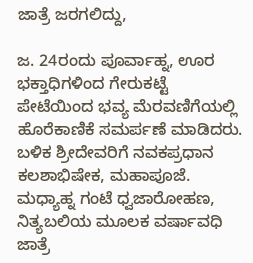ಜಾತ್ರೆ ಜರಗಲಿದ್ದು,

ಜ. 24ರಂದು ಪೂರ್ವಾಹ್ನ, ಊರ ಭಕ್ತಾಧಿಗಳಿಂದ ಗೇರುಕಟ್ಟೆ ಪೇಟೆಯಿಂದ ಭವ್ಯ ಮೆರವಣಿಗೆಯಲ್ಲಿ ಹೊರೆಕಾಣಿಕೆ ಸಮರ್ಪಣೆ ಮಾಡಿದರು. ಬಳಿಕ ಶ್ರೀದೇವರಿಗೆ ನವಕಪ್ರಧಾನ ಕಲಶಾಭಿಷೇಕ, ಮಹಾಪೂಜೆ. ಮಧ್ಯಾಹ್ನ ಗಂಟೆ ಧ್ವಜಾರೋಹಣ, ನಿತ್ಯಬಲಿಯ ಮೂಲಕ ವರ್ಷಾವಧಿ ಜಾತ್ರೆ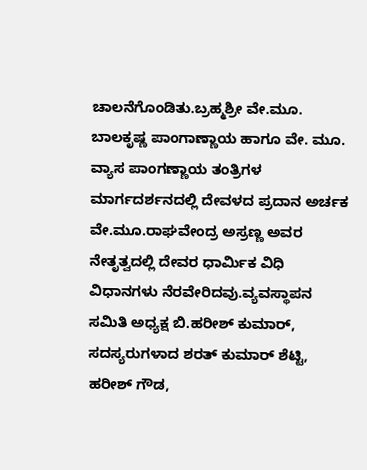ಚಾಲನೆಗೊಂಡಿತು.ಬ್ರಹ್ಮಶ್ರೀ ವೇ.ಮೂ. ಬಾಲಕೃಷ್ಣ ಪಾಂಗಾಣ್ಣಾಯ ಹಾಗೂ ವೇ. ಮೂ. ವ್ಯಾಸ ಪಾಂಗಣ್ಣಾಯ ತಂತ್ರಿಗಳ ಮಾರ್ಗದರ್ಶನದಲ್ಲಿ ದೇವಳದ ಪ್ರದಾನ ಅರ್ಚಕ ವೇ.ಮೂ.ರಾಘವೇಂದ್ರ ಅಸ್ರಣ್ಣ ಅವರ ನೇತೃತ್ವದಲ್ಲಿ ದೇವರ ಧಾರ್ಮಿಕ ವಿಧಿ ವಿಧಾನಗಳು ನೆರವೇರಿದವು.ವ್ಯವಸ್ಥಾಪನ ಸಮಿತಿ ಅಧ್ಯಕ್ಷ ಬಿ.ಹರೀಶ್ ಕುಮಾ‌ರ್, ಸದಸ್ಯರುಗಳಾದ ಶರತ್ ಕುಮಾರ್ ಶೆಟ್ಟಿ, ಹರೀಶ್ ಗೌಡ,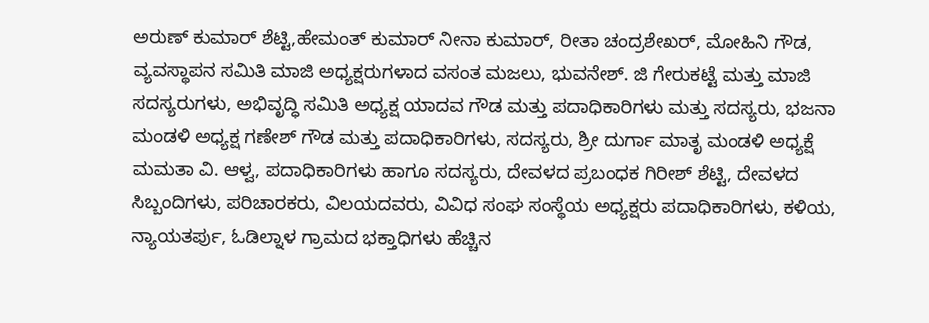ಅರುಣ್ ಕುಮಾರ್ ಶೆಟ್ಟಿ,ಹೇಮಂತ್ ಕುಮಾರ್ ನೀನಾ ಕುಮಾರ್, ರೀತಾ ಚಂದ್ರಶೇಖ‌ರ್, ಮೋಹಿನಿ ಗೌಡ, ವ್ಯವಸ್ಥಾಪನ ಸಮಿತಿ ಮಾಜಿ ಅಧ್ಯಕ್ಷರುಗಳಾದ ವಸಂತ ಮಜಲು, ಭುವನೇಶ್. ಜಿ ಗೇರುಕಟ್ಟೆ ಮತ್ತು ಮಾಜಿ ಸದಸ್ಯರುಗಳು, ಅಭಿವೃದ್ಧಿ ಸಮಿತಿ ಅಧ್ಯಕ್ಷ ಯಾದವ ಗೌಡ ಮತ್ತು ಪದಾಧಿಕಾರಿಗಳು ಮತ್ತು ಸದಸ್ಯರು, ಭಜನಾ ಮಂಡಳಿ ಅಧ್ಯಕ್ಷ ಗಣೇಶ್‌ ಗೌಡ ಮತ್ತು ಪದಾಧಿಕಾರಿಗಳು, ಸದಸ್ಯರು, ಶ್ರೀ ದುರ್ಗಾ ಮಾತೃ ಮಂಡಳಿ ಅಧ್ಯಕ್ಷೆ ಮಮತಾ ವಿ. ಆಳ್ವ, ಪದಾಧಿಕಾರಿಗಳು ಹಾಗೂ ಸದಸ್ಯರು, ದೇವಳದ ಪ್ರಬಂಧಕ ಗಿರೀಶ್ ಶೆಟ್ಟಿ, ದೇವಳದ ಸಿಬ್ಬಂದಿಗಳು, ಪರಿಚಾರಕರು, ವಿಲಯದವರು, ವಿವಿಧ ಸಂಘ ಸಂಸ್ಥೆಯ ಅಧ್ಯಕ್ಷರು ಪದಾಧಿಕಾರಿಗಳು, ಕಳಿಯ, ನ್ಯಾಯತರ್ಪು, ಓಡಿಲ್ನಾಳ ಗ್ರಾಮದ ಭಕ್ತಾಧಿಗಳು ಹೆಚ್ಚಿನ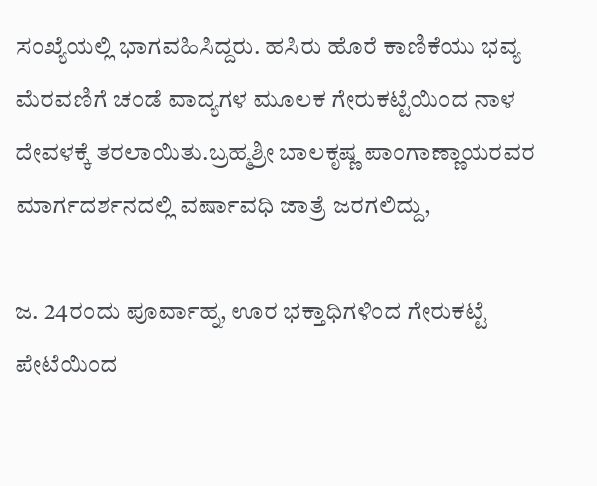ಸಂಖ್ಯೆಯಲ್ಲಿ ಭಾಗವಹಿಸಿದ್ದರು. ಹಸಿರು ಹೊರೆ ಕಾಣಿಕೆಯು ಭವ್ಯ ಮೆರವಣಿಗೆ ಚಂಡೆ ವಾದ್ಯಗಳ ಮೂಲಕ ಗೇರುಕಟ್ಟೆಯಿಂದ ನಾಳ ದೇವಳಕ್ಕೆ ತರಲಾಯಿತು.ಬ್ರಹ್ಮಶ್ರೀ ಬಾಲಕೃಷ್ಣ ಪಾಂಗಾಣ್ಣಾಯರವರ ಮಾರ್ಗದರ್ಶನದಲ್ಲಿ ವರ್ಷಾವಧಿ ಜಾತ್ರೆ ಜರಗಲಿದ್ದು,

ಜ. 24ರಂದು ಪೂರ್ವಾಹ್ನ, ಊರ ಭಕ್ತಾಧಿಗಳಿಂದ ಗೇರುಕಟ್ಟೆ ಪೇಟೆಯಿಂದ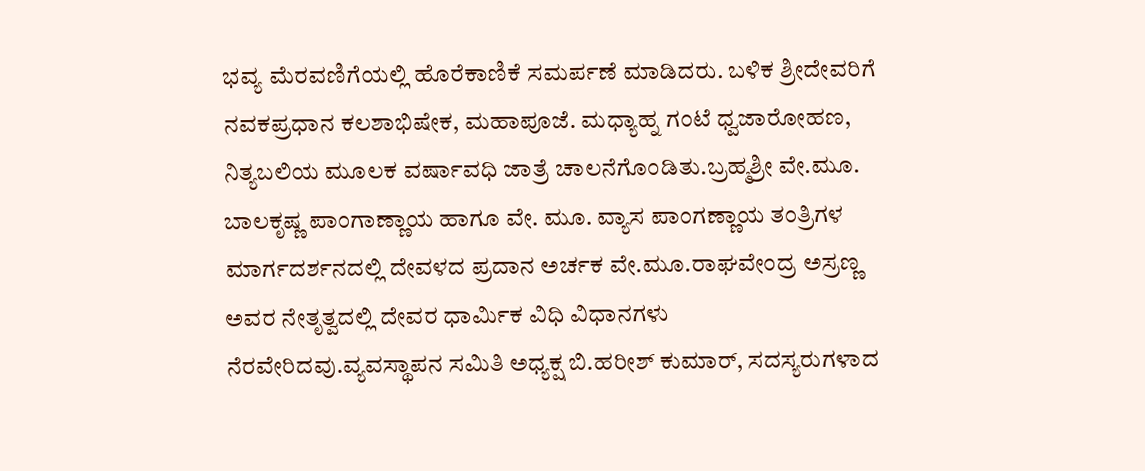ಭವ್ಯ ಮೆರವಣಿಗೆಯಲ್ಲಿ ಹೊರೆಕಾಣಿಕೆ ಸಮರ್ಪಣೆ ಮಾಡಿದರು. ಬಳಿಕ ಶ್ರೀದೇವರಿಗೆ ನವಕಪ್ರಧಾನ ಕಲಶಾಭಿಷೇಕ, ಮಹಾಪೂಜೆ. ಮಧ್ಯಾಹ್ನ ಗಂಟೆ ಧ್ವಜಾರೋಹಣ, ನಿತ್ಯಬಲಿಯ ಮೂಲಕ ವರ್ಷಾವಧಿ ಜಾತ್ರೆ ಚಾಲನೆಗೊಂಡಿತು.ಬ್ರಹ್ಮಶ್ರೀ ವೇ.ಮೂ. ಬಾಲಕೃಷ್ಣ ಪಾಂಗಾಣ್ಣಾಯ ಹಾಗೂ ವೇ. ಮೂ. ವ್ಯಾಸ ಪಾಂಗಣ್ಣಾಯ ತಂತ್ರಿಗಳ ಮಾರ್ಗದರ್ಶನದಲ್ಲಿ ದೇವಳದ ಪ್ರದಾನ ಅರ್ಚಕ ವೇ.ಮೂ.ರಾಘವೇಂದ್ರ ಅಸ್ರಣ್ಣ ಅವರ ನೇತೃತ್ವದಲ್ಲಿ ದೇವರ ಧಾರ್ಮಿಕ ವಿಧಿ ವಿಧಾನಗಳು ನೆರವೇರಿದವು.ವ್ಯವಸ್ಥಾಪನ ಸಮಿತಿ ಅಧ್ಯಕ್ಷ ಬಿ.ಹರೀಶ್ ಕುಮಾ‌ರ್, ಸದಸ್ಯರುಗಳಾದ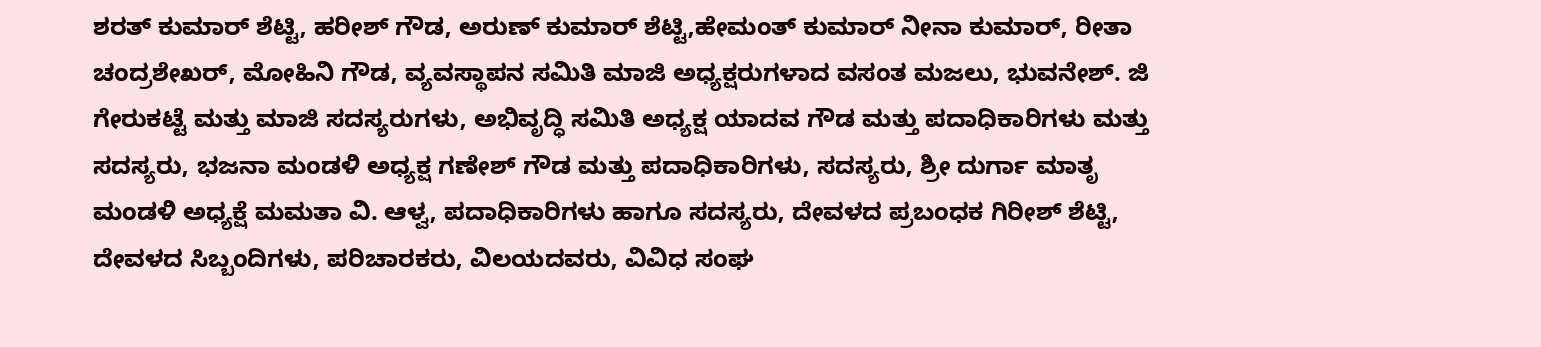ಶರತ್ ಕುಮಾರ್ ಶೆಟ್ಟಿ, ಹರೀಶ್ ಗೌಡ, ಅರುಣ್ ಕುಮಾರ್ ಶೆಟ್ಟಿ,ಹೇಮಂತ್ ಕುಮಾರ್ ನೀನಾ ಕುಮಾರ್, ರೀತಾ ಚಂದ್ರಶೇಖ‌ರ್, ಮೋಹಿನಿ ಗೌಡ, ವ್ಯವಸ್ಥಾಪನ ಸಮಿತಿ ಮಾಜಿ ಅಧ್ಯಕ್ಷರುಗಳಾದ ವಸಂತ ಮಜಲು, ಭುವನೇಶ್. ಜಿ ಗೇರುಕಟ್ಟೆ ಮತ್ತು ಮಾಜಿ ಸದಸ್ಯರುಗಳು, ಅಭಿವೃದ್ಧಿ ಸಮಿತಿ ಅಧ್ಯಕ್ಷ ಯಾದವ ಗೌಡ ಮತ್ತು ಪದಾಧಿಕಾರಿಗಳು ಮತ್ತು ಸದಸ್ಯರು, ಭಜನಾ ಮಂಡಳಿ ಅಧ್ಯಕ್ಷ ಗಣೇಶ್‌ ಗೌಡ ಮತ್ತು ಪದಾಧಿಕಾರಿಗಳು, ಸದಸ್ಯರು, ಶ್ರೀ ದುರ್ಗಾ ಮಾತೃ ಮಂಡಳಿ ಅಧ್ಯಕ್ಷೆ ಮಮತಾ ವಿ. ಆಳ್ವ, ಪದಾಧಿಕಾರಿಗಳು ಹಾಗೂ ಸದಸ್ಯರು, ದೇವಳದ ಪ್ರಬಂಧಕ ಗಿರೀಶ್ ಶೆಟ್ಟಿ, ದೇವಳದ ಸಿಬ್ಬಂದಿಗಳು, ಪರಿಚಾರಕರು, ವಿಲಯದವರು, ವಿವಿಧ ಸಂಘ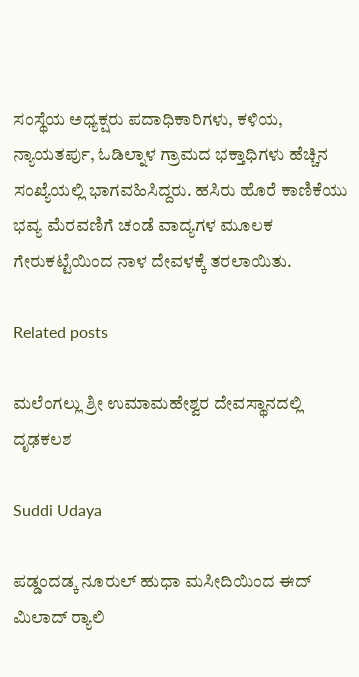ಸಂಸ್ಥೆಯ ಅಧ್ಯಕ್ಷರು ಪದಾಧಿಕಾರಿಗಳು, ಕಳಿಯ, ನ್ಯಾಯತರ್ಪು, ಓಡಿಲ್ನಾಳ ಗ್ರಾಮದ ಭಕ್ತಾಧಿಗಳು ಹೆಚ್ಚಿನ ಸಂಖ್ಯೆಯಲ್ಲಿ ಭಾಗವಹಿಸಿದ್ದರು. ಹಸಿರು ಹೊರೆ ಕಾಣಿಕೆಯು ಭವ್ಯ ಮೆರವಣಿಗೆ ಚಂಡೆ ವಾದ್ಯಗಳ ಮೂಲಕ ಗೇರುಕಟ್ಟೆಯಿಂದ ನಾಳ ದೇವಳಕ್ಕೆ ತರಲಾಯಿತು.

Related posts

ಮಲೆಂಗಲ್ಲು ಶ್ರೀ ಉಮಾಮಹೇಶ್ವರ ದೇವಸ್ಥಾನದಲ್ಲಿ ದೃಢಕಲಶ

Suddi Udaya

ಪಡ್ಡಂದಡ್ಕ ನೂರುಲ್ ಹುಧಾ ಮಸೀದಿಯಿಂದ ಈದ್ ಮಿಲಾದ್ ರ್‍ಯಾಲಿ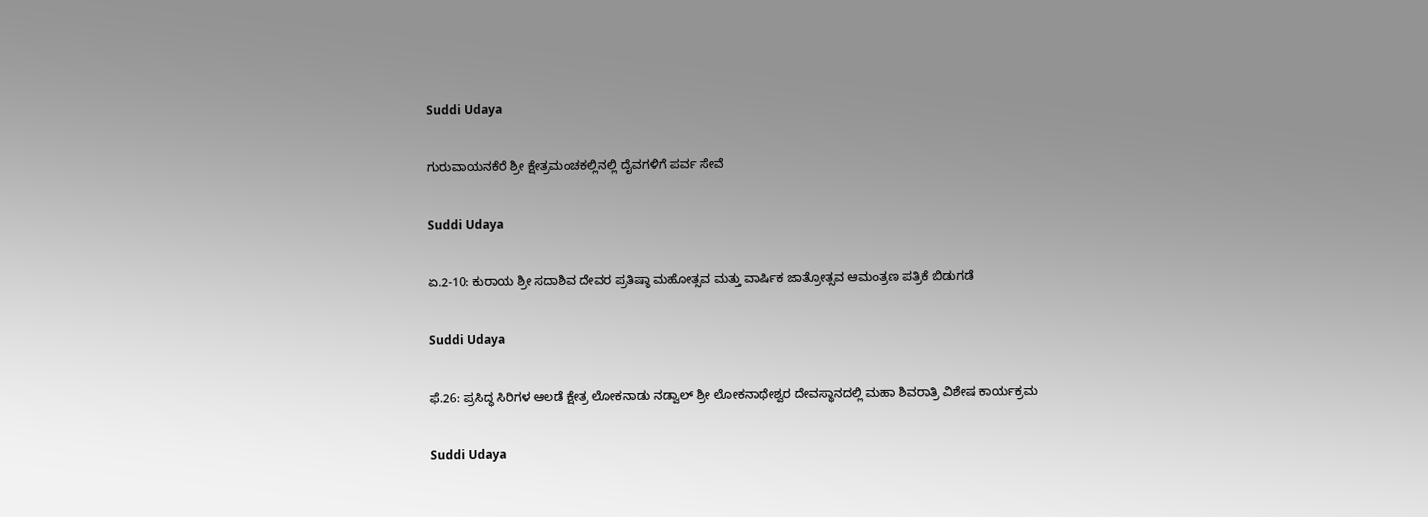Suddi Udaya

ಗುರುವಾಯನಕೆರೆ ಶ್ರೀ ಕ್ಷೇತ್ರಮಂಚಕಲ್ಲಿನಲ್ಲಿ ದೈವಗಳಿಗೆ ಪರ್ವ ಸೇವೆ

Suddi Udaya

ಏ.2-10: ಕುರಾಯ ಶ್ರೀ ಸದಾಶಿವ ದೇವರ ಪ್ರತಿಷ್ಠಾ ಮಹೋತ್ಸವ ಮತ್ತು ವಾರ್ಷಿಕ ಜಾತ್ರೋತ್ಸವ ಆಮಂತ್ರಣ ಪತ್ರಿಕೆ ಬಿಡುಗಡೆ

Suddi Udaya

ಫೆ.26: ಪ್ರಸಿದ್ಧ ಸಿರಿಗಳ ಆಲಡೆ ಕ್ಷೇತ್ರ ಲೋಕನಾಡು ನಡ್ವಾಲ್ ಶ್ರೀ ಲೋಕನಾಥೇಶ್ವರ ದೇವಸ್ಥಾನದಲ್ಲಿ ಮಹಾ ಶಿವರಾತ್ರಿ ವಿಶೇಷ ಕಾರ್ಯಕ್ರಮ

Suddi Udaya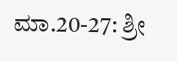ಮಾ.20-27: ಶ್ರೀ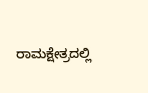ರಾಮಕ್ಷೇತ್ರದಲ್ಲಿ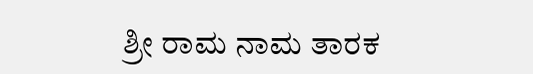ಶ್ರೀ ರಾಮ ನಾಮ ತಾರಕ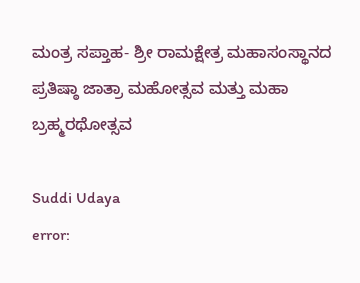ಮಂತ್ರ ಸಪ್ತಾಹ- ಶ್ರೀ ರಾಮಕ್ಷೇತ್ರ ಮಹಾಸಂಸ್ಥಾನದ ಪ್ರತಿಷ್ಠಾ ಜಾತ್ರಾ ಮಹೋತ್ಸವ ಮತ್ತು ಮಹಾ ಬ್ರಹ್ಮರಥೋತ್ಸವ

Suddi Udaya
error: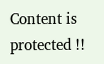Content is protected !!